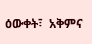ዕውቀት፣  አቅምና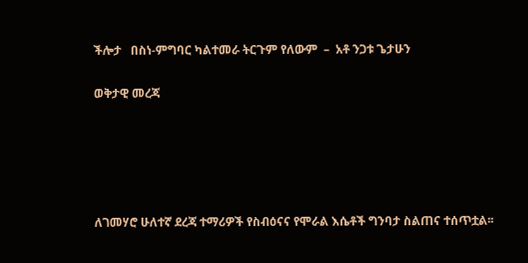ችሎታ   በስነ-ምግባር ካልተመራ ትርጉም የለውም  –  አቶ ንጋቱ ጌታሁን

ወቅታዊ መረጃ





ለገመሃሮ ሁለተኛ ደረጃ ተማሪዎች የስብዕናና የሞራል እሴቶች ግንባታ ስልጠና ተሰጥቷል፡፡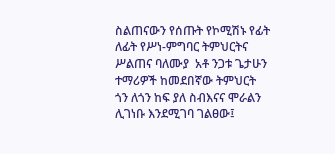ስልጠናውን የሰጡት የኮሚሽኑ የፊት ለፊት የሥነ-ምግባር ትምህርትና ሥልጠና ባለሙያ  አቶ ንጋቱ ጌታሁን ተማሪዎች ከመደበኛው ትምህርት ጎን ለጎን ከፍ ያለ ስብእናና ሞራልን ሊገነቡ እንደሚገባ ገልፀው፤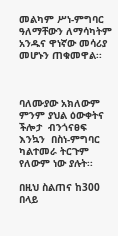መልካም ሥነ-ምግባር ዓለማቸውን ለማሳካትም አንዱና ዋነኛው መሳሪያ መሆኑን ጠቁመዋል፡፡



ባለሙያው አክለውም ምንም ያህል ዕውቀትና ችሎታ  ብንጎናፀፍ እንኳን  በስነ-ምግባር ካልተመራ ትርጉም የለውም ነው ያሉት፡፡

በዚህ ስልጠና ከ300 በላይ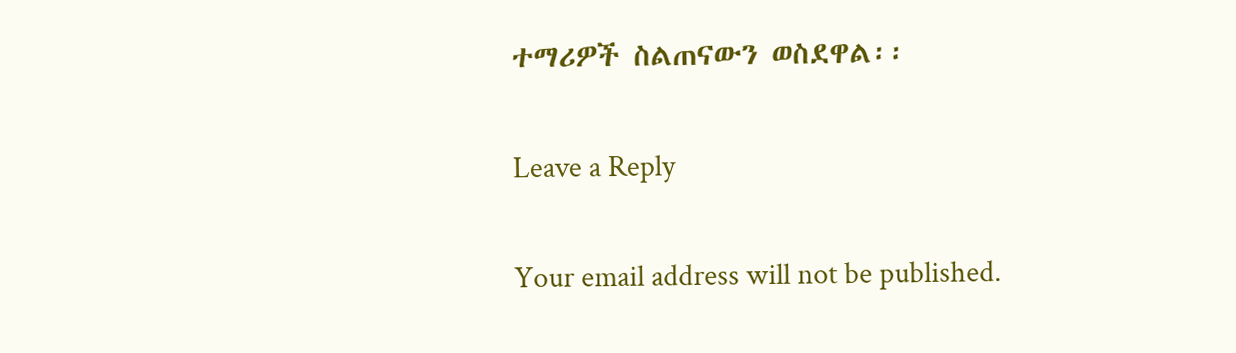ተማሪዎች ስልጠናውን ወስደዋል፡፡

Leave a Reply

Your email address will not be published.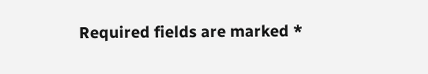Required fields are marked *